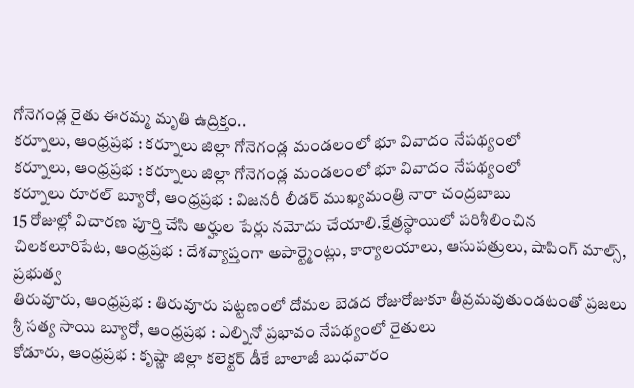గోనెగండ్ల రైతు ఈరమ్మ మృతి ఉద్రిక్తం..
కర్నూలు, ఆంధ్రప్రభ : కర్నూలు జిల్లా గోనెగండ్ల మండలంలో భూ వివాదం నేపథ్యంలో
కర్నూలు, ఆంధ్రప్రభ : కర్నూలు జిల్లా గోనెగండ్ల మండలంలో భూ వివాదం నేపథ్యంలో
కర్నూలు రూరల్ బ్యూరో, ఆంధ్రప్రభ : విజనరీ లీడర్ ముఖ్యమంత్రి నారా చంద్రబాబు
15 రోజుల్లో విచారణ పూర్తి చేసి అర్హుల పేర్లు నమోదు చేయాలి.క్షేత్రస్థాయిలో పరిశీలించిన
చిలకలూరిపేట, ఆంధ్రప్రభ : దేశవ్యాప్తంగా అపార్ట్మెంట్లు, కార్యాలయాలు, ఆసుపత్రులు, షాపింగ్ మాల్స్, ప్రభుత్వ
తిరువూరు, ఆంధ్రప్రభ : తిరువూరు పట్టణంలో దోమల బెడద రోజురోజుకూ తీవ్రమవుతుండటంతో ప్రజలు
శ్రీ సత్య సాయి బ్యూరో, ఆంధ్రప్రభ : ఎల్నినో ప్రభావం నేపథ్యంలో రైతులు
కోడూరు, ఆంధ్రప్రభ : కృష్ణా జిల్లా కలెక్టర్ డీకే బాలాజీ బుధవారం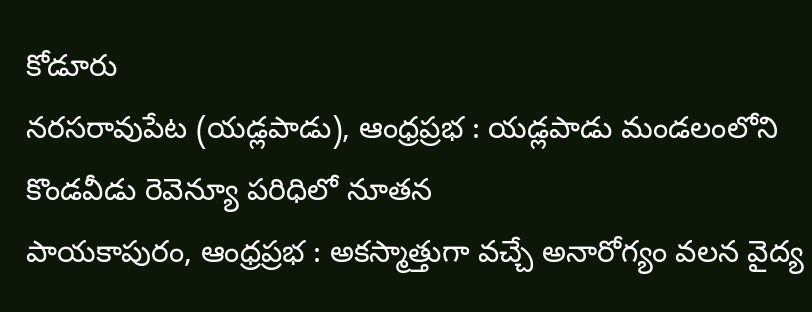కోడూరు
నరసరావుపేట (యడ్లపాడు), ఆంధ్రప్రభ : యడ్లపాడు మండలంలోని కొండవీడు రెవెన్యూ పరిధిలో నూతన
పాయకాపురం, ఆంధ్రప్రభ : అకస్మాత్తుగా వచ్చే అనారోగ్యం వలన వైద్య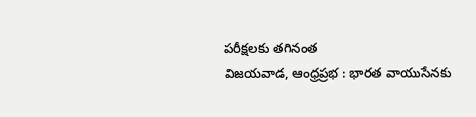పరీక్షలకు తగినంత
విజయవాడ, ఆంధ్రప్రభ : భారత వాయుసేనకు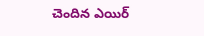చెందిన ఎయిర్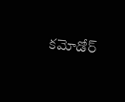కమోడోర్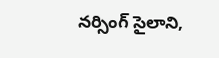నర్సింగ్ సైలాని,